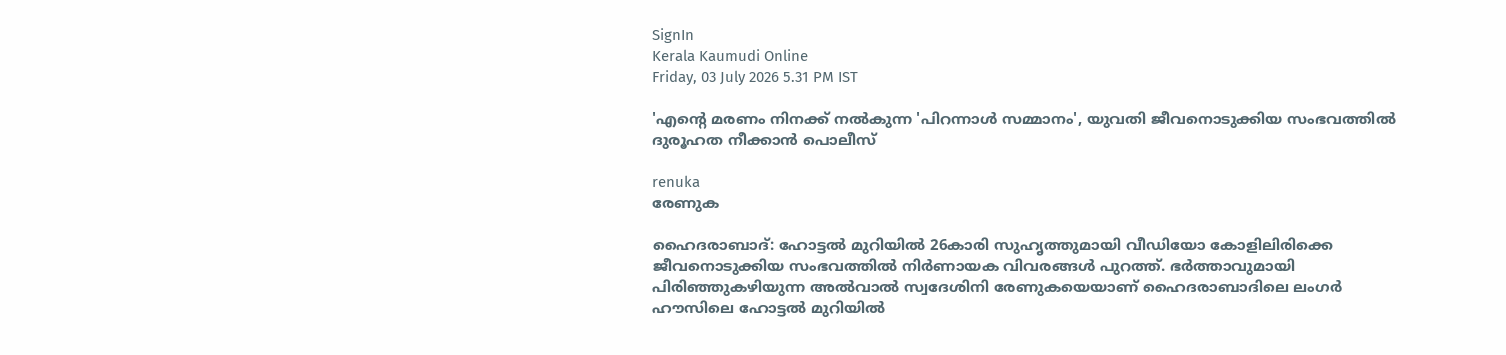SignIn
Kerala Kaumudi Online
Friday, 03 July 2026 5.31 PM IST

'എന്റെ മരണം നിനക്ക് നൽകുന്ന 'പിറന്നാൾ സമ്മാനം', യുവതി ജീവനൊടുക്കിയ സംഭവത്തിൽ ദുരൂഹത നീക്കാൻ പൊലീസ്

renuka
രേണുക

ഹൈദരാബാദ്: ഹോട്ടൽ മുറിയിൽ 26കാരി സുഹൃത്തുമായി വീഡിയോ കോളിലിരിക്കെ ജീവനൊടുക്കിയ സംഭവത്തിൽ നിർണായക വിവരങ്ങൾ പുറത്ത്. ഭർത്താവുമായി പിരിഞ്ഞുകഴിയുന്ന അൽവാൽ സ്വദേശിനി രേണുകയെയാണ് ഹൈദരാബാദിലെ ലംഗർ ഹൗസിലെ ഹോട്ടൽ മുറിയിൽ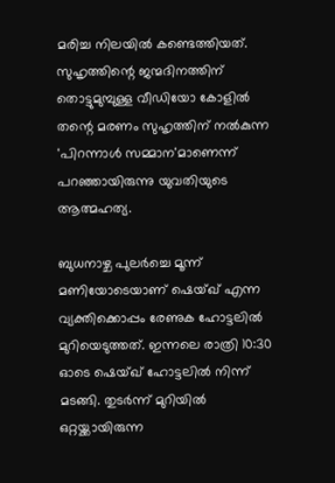മരിച്ച നിലയിൽ കണ്ടെത്തിയത്. സുഹൃത്തിന്റെ ജന്മദിനത്തിന് തൊട്ടുമുമ്പുള്ള വീഡിയോ കോളിൽ തന്റെ മരണം സുഹൃത്തിന് നൽകുന്ന 'പിറന്നാൾ സമ്മാന'മാണെന്ന് പറഞ്ഞായിരുന്നു യുവതിയുടെ ആത്മഹത്യ.

ബുധനാഴ്ച പുലർച്ചെ മൂന്ന് മണിയോടെയാണ് ഷെയ്ഖ് എന്ന വ്യക്തിക്കൊപ്പം രേണുക ഹോട്ടലിൽ മുറിയെടുത്തത്. ഇന്നലെ രാത്രി 10:30 ഓടെ ഷെയ്ഖ് ഹോട്ടലിൽ നിന്ന് മടങ്ങി. തുടർന്ന് മുറിയിൽ ഒറ്റയ്ക്കായിരുന്ന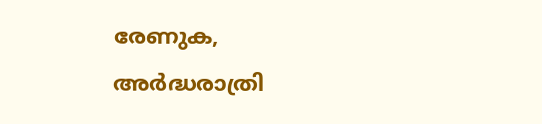രേണുക, അർദ്ധരാത്രി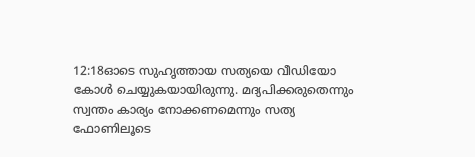12:18ഓടെ സുഹൃത്തായ സത്യയെ വീഡിയോ കോൾ ചെയ്യുകയായിരുന്നു. മദ്യപിക്കരുതെന്നും സ്വന്തം കാര്യം നോക്കണമെന്നും സത്യ ഫോണിലൂടെ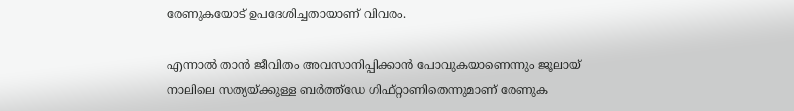രേണുകയോട് ഉപദേശിച്ചതായാണ് വിവരം.

എന്നാൽ താൻ ജീവിതം അവസാനിപ്പിക്കാൻ പോവുകയാണെന്നും ജൂലായ് നാലിലെ സത്യയ്ക്കുള്ള ബർത്ത്‌ഡേ ഗിഫ്റ്റാണിതെന്നുമാണ് രേണുക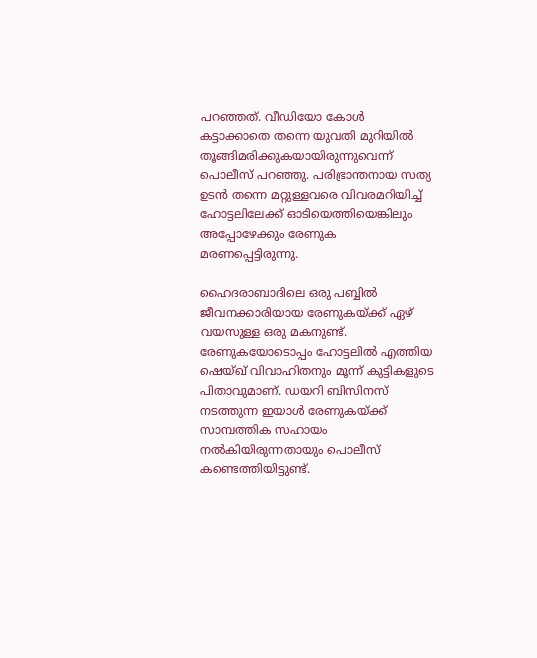പറഞ്ഞത്. വീഡിയോ കോൾ കട്ടാക്കാതെ തന്നെ യുവതി മുറിയിൽ തൂങ്ങിമരിക്കുകയായിരുന്നുവെന്ന് പൊലീസ് പറഞ്ഞു. പരിഭ്രാന്തനായ സത്യ ഉടൻ തന്നെ മറ്റുള്ളവരെ വിവരമറിയിച്ച് ഹോട്ടലിലേക്ക് ഓടിയെത്തിയെങ്കിലും അപ്പോഴേക്കും രേണുക മരണപ്പെട്ടിരുന്നു.

ഹൈദരാബാദിലെ ഒരു പബ്ബിൽ ജീവനക്കാരിയായ രേണുകയ്ക്ക് ഏഴ് വയസുള്ള ഒരു മകനുണ്ട്. രേണുകയോടൊപ്പം ഹോട്ടലിൽ എത്തിയ ഷെയ്ഖ് വിവാഹിതനും മൂന്ന് കുട്ടികളുടെ പിതാവുമാണ്. ഡയറി ബിസിനസ് നടത്തുന്ന ഇയാൾ രേണുകയ്ക്ക് സാമ്പത്തിക സഹായം നൽകിയിരുന്നതായും പൊലീസ് കണ്ടെത്തിയിട്ടുണ്ട്.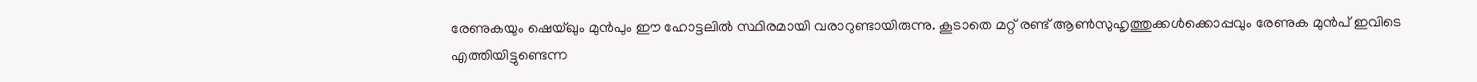രേണുകയും ഷെയ്ഖും മുൻപും ഈ ഹോട്ടലിൽ സ്ഥിരമായി വരാറുണ്ടായിരുന്നു. കൂടാതെ മറ്റ് രണ്ട് ആൺസുഹൃത്തുക്കൾക്കൊപ്പവും രേണുക മുൻപ് ഇവിടെ എത്തിയിട്ടുണ്ടെന്ന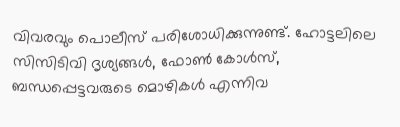വിവരവും പൊലീസ് പരിശോധിക്കുന്നുണ്ട്. ഹോട്ടലിലെ സിസിടിവി ദൃശ്യങ്ങൾ, ഫോൺ കോൾസ്, ബന്ധപ്പെട്ടവരുടെ മൊഴികൾ എന്നിവ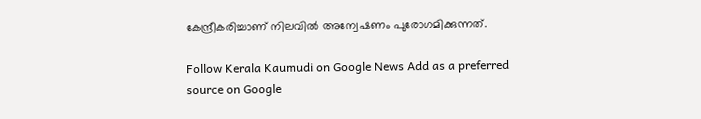കേന്ദ്രീകരിച്ചാണ് നിലവിൽ അന്വേഷണം പുരോഗമിക്കുന്നത്.

Follow Kerala Kaumudi on Google News Add as a preferred source on Google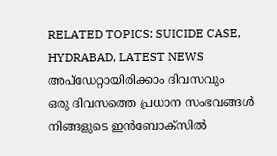RELATED TOPICS: SUICIDE CASE, HYDRABAD, LATEST NEWS
അപ്ഡേറ്റായിരിക്കാം ദിവസവും
ഒരു ദിവസത്തെ പ്രധാന സംഭവങ്ങൾ നിങ്ങളുടെ ഇൻബോക്സിൽ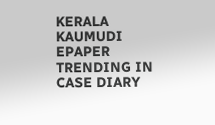KERALA KAUMUDI EPAPER
TRENDING IN CASE DIARY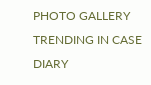PHOTO GALLERY
TRENDING IN CASE DIARY